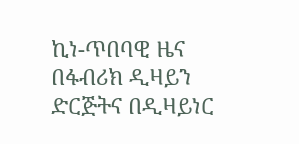ኪነ-ጥበባዊ ዜና
በፋብሪክ ዲዛይን ድርጅትና በዲዛይነር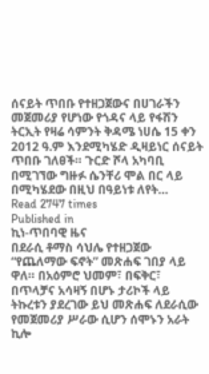ሰናይት ጥበቡ የተዘጋጀውና በሀገራችን መጀመሪያ የሆነው የጎዳና ላይ የፋሽን ትርኢት የዛሬ ሳምንት ቅዳሜ ነሀሴ 15 ቀን 2012 ዓ.ም እንደሚካሄድ ዲዛይነር ሰናይት ጥበቡ ገለፀች። ጉርድ ሾላ አካባቢ በሚገኘው ግዙፉ ሴንቸሪ ሞል በር ላይ በሚካሄደው በዚህ በዓይነቱ ለየት…
Read 2747 times
Published in
ኪነ-ጥበባዊ ዜና
በደራሲ ቶማስ ሳህሌ የተዘጋጀው “የጨለማው ፍኖት” መጽሐፍ ገበያ ላይ ዋለ። በአዕምሮ ህመም፣ በፍቅር፣ በጥላቻና አሳዛኝ በሆኑ ታሪኮች ላይ ትኩረቱን ያደረገው ይህ መጽሐፍ ለደራሲው የመጀመሪያ ሥራው ሲሆን ሰሞኑን አራት ኪሎ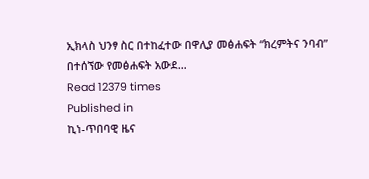ኢክላስ ህንፃ ስር በተከፈተው በዋሊያ መፅሐፍት “ክረምትና ንባብ” በተሰኘው የመፅሐፍት አውደ…
Read 12379 times
Published in
ኪነ-ጥበባዊ ዜና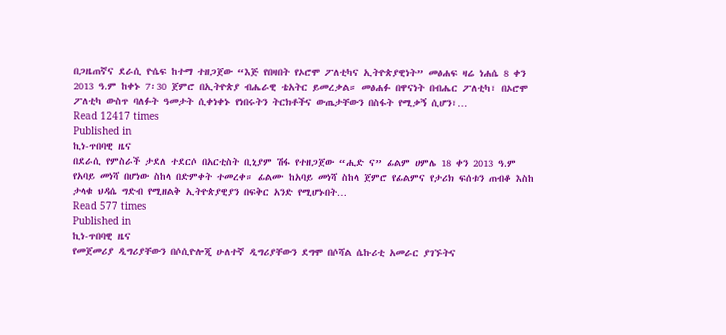በጋዜጠኛና ደራሲ ዮሴፍ ከተማ ተዘጋጀው “እጅ የበዛበት የኦሮሞ ፖለቲካና ኢትዮጵያዊነት” መፅሐፍ ዛሬ ነሐሴ 8 ቀን 2013 ዓ.ም ከቀኑ 7፡30 ጀምሮ በኢትዮጵያ ብሔራዊ ቴአትር ይመረቃል። መፅሐፉ በዋናነት በብሔር ፖለቲካ፣ በኦሮሞ ፖለቲካ ውስጥ ባለፉት ዓመታት ሲቀነቀኑ የነበሩትን ትርክቶችና ውጤታቸውን በስፋት የሚቃኝ ሲሆን፣…
Read 12417 times
Published in
ኪነ-ጥበባዊ ዜና
በደራሲ የምስራች ታደለ ተደርሶ በአርቲስት ቢኒያም ሽፋ የተዘጋጀው “ሒድ ና” ፊልም ሀምሌ 18 ቀን 2013 ዓ.ም የአባይ መነሻ በሆነው ስከላ በድምቀት ተመረቀ። ፊልሙ ከአባይ መነሻ ስከላ ጀምሮ የፊልምና የታሪክ ፍሰቱን ጠብቆ እስከ ታላቁ ህዳሴ ግድብ የሚዘልቅ ኢትዮጵያዊያን በፍቅር አንድ የሚሆኑበት…
Read 577 times
Published in
ኪነ-ጥበባዊ ዜና
የመጀመሪያ ዲግሪያቸውን በሶሲዮሎጂ ሁለተኛ ዲግሪያቸውን ደግሞ በሶሻል ሴኩሪቲ አመራር ያገኙትና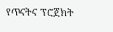የጥናትና ፕሮጀክት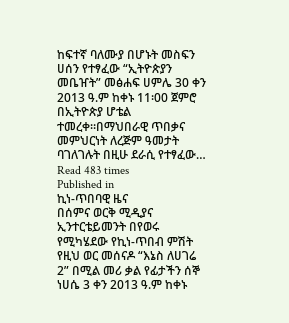ከፍተኛ ባለሙያ በሆኑት መስፍን ሀሰን የተፃፈው “ኢትዮጵያን መቤዠት” መፅሐፍ ሀምሌ 30 ቀን 2013 ዓ.ም ከቀኑ 11፡00 ጀምሮ በኢትዮጵያ ሆቴል ተመረቀ።በማህበራዊ ጥበቃና መምህርነት ለረጅም ዓመታት ባገለገሉት በዚሁ ደራሲ የተፃፈው…
Read 483 times
Published in
ኪነ-ጥበባዊ ዜና
በሰምና ወርቅ ሚዲያና ኢንተርቴይመንት በየወሩ የሚካሄደው የኪነ-ጥበብ ምሽት የዚህ ወር መሰናዶ “እኔስ ለሀገሬ 2” በሚል መሪ ቃል የፊታችን ሰኞ ነሀሴ 3 ቀን 2013 ዓ.ም ከቀኑ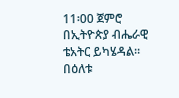11፡00 ጀምሮ በኢትዮጵያ ብሔራዊ ቴአትር ይካሄዳል። በዕለቱ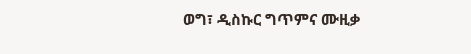ወግ፣ ዲስኩር ግጥምና ሙዚቃ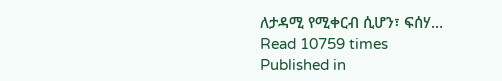ለታዳሚ የሚቀርብ ሲሆን፣ ፍሰሃ…
Read 10759 times
Published in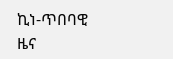ኪነ-ጥበባዊ ዜና